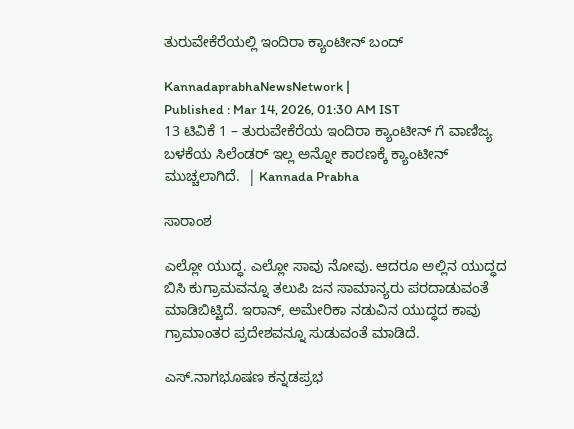ತುರುವೇಕೆರೆಯಲ್ಲಿ ಇಂದಿರಾ ಕ್ಯಾಂಟೀನ್ ಬಂದ್

KannadaprabhaNewsNetwork |
Published : Mar 14, 2026, 01:30 AM IST
13 ಟಿವಿಕೆ 1 – ತುರುವೇಕೆರೆಯ ಇಂದಿರಾ ಕ್ಯಾಂಟೀನ್ ಗೆ ವಾಣಿಜ್ಯ ಬಳಕೆಯ ಸಿಲೆಂಡರ್ ಇಲ್ಲ ಅನ್ನೋ ಕಾರಣಕ್ಕೆ ಕ್ಯಾಂಟೀನ್ ಮುಚ್ಚಲಾಗಿದೆ.  | Kannada Prabha

ಸಾರಾಂಶ

ಎಲ್ಲೋ ಯುದ್ಧ. ಎಲ್ಲೋ ಸಾವು ನೋವು. ಆದರೂ ಅಲ್ಲಿನ ಯುದ್ಧದ ಬಿಸಿ ಕುಗ್ರಾಮವನ್ನೂ ತಲುಪಿ ಜನ ಸಾಮಾನ್ಯರು ಪರದಾಡುವಂತೆ ಮಾಡಿಬಿಟ್ಟಿದೆ. ಇರಾನ್, ಅಮೇರಿಕಾ ನಡುವಿನ ಯುದ್ಧದ ಕಾವು ಗ್ರಾಮಾಂತರ ಪ್ರದೇಶವನ್ನೂ ಸುಡುವಂತೆ ಮಾಡಿದೆ.

ಎಸ್.ನಾಗಭೂಷಣ ಕನ್ನಡಪ್ರಭ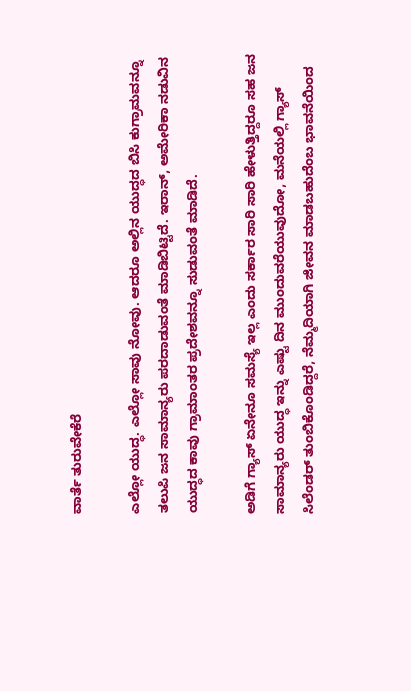ವಾರ್ತೆ ತುರುವೇಕೆರೆ

ಎಲ್ಲೋ ಯುದ್ಧ. ಎಲ್ಲೋ ಸಾವು ನೋವು. ಆದರೂ ಅಲ್ಲಿನ ಯುದ್ಧದ ಬಿಸಿ ಕುಗ್ರಾಮವನ್ನೂ ತಲುಪಿ ಜನ ಸಾಮಾನ್ಯರು ಪರದಾಡುವಂತೆ ಮಾಡಿಬಿಟ್ಟಿದೆ. ಇರಾನ್, ಅಮೇರಿಕಾ ನಡುವಿನ ಯುದ್ಧದ ಕಾವು ಗ್ರಾಮಾಂತರ ಪ್ರದೇಶವನ್ನೂ ಸುಡುವಂತೆ ಮಾಡಿದೆ.

ಅಡಿಗೆ ಗ್ಯಾಸ್ ಏನೇನೂ ಸಮಸ್ಯೆ ಇಲ್ಲ ಎಂದು ಸರ್ಕಾರ ಸಾರಿ ಸಾರಿ ಹೇಳುತ್ತಿದ್ದರೂ ಸಹ ಜನ ಸಾಮಾನ್ಯರು ಯುದ್ಧ ಇನ್ನು ಎಷ್ಟು ದಿನ ಮುಂದುವರೆಯುವುದೋ, ಮನೆಯಲ್ಲಿ ಗ್ಯಾಸ್ ಸಿಲೆಂಡರ್ ತುಂಬಿಕೊಂಡಿದ್ದರೆ, ನೆಮ್ಮದಿಯಾಗಿ ಜೀವನ ಮಾಡಬಹುದೆಂಬ ಭಾವನೆಯಿಂದ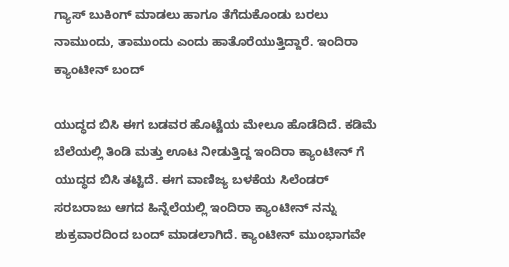ಗ್ಯಾಸ್ ಬುಕಿಂಗ್ ಮಾಡಲು ಹಾಗೂ ತೆಗೆದುಕೊಂಡು ಬರಲು ನಾಮುಂದು, ತಾಮುಂದು ಎಂದು ಹಾತೊರೆಯುತ್ತಿದ್ದಾರೆ. ಇಂದಿರಾ ಕ್ಯಾಂಟೀನ್ ಬಂದ್

ಯುದ್ಧದ ಬಿಸಿ ಈಗ ಬಡವರ ಹೊಟ್ಟೆಯ ಮೇಲೂ ಹೊಡೆದಿದೆ. ಕಡಿಮೆ ಬೆಲೆಯಲ್ಲಿ ತಿಂಡಿ ಮತ್ತು ಊಟ ನೀಡುತ್ತಿದ್ದ ಇಂದಿರಾ ಕ್ಯಾಂಟೀನ್ ಗೆ ಯುದ್ಧದ ಬಿಸಿ ತಟ್ಟಿದೆ. ಈಗ ವಾಣಿಜ್ಯ ಬಳಕೆಯ ಸಿಲೆಂಡರ್ ಸರಬರಾಜು ಆಗದ ಹಿನ್ನೆಲೆಯಲ್ಲಿ ಇಂದಿರಾ ಕ್ಯಾಂಟೀನ್ ನನ್ನು ಶುಕ್ರವಾರದಿಂದ ಬಂದ್ ಮಾಡಲಾಗಿದೆ. ಕ್ಯಾಂಟೀನ್ ಮುಂಭಾಗವೇ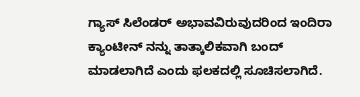ಗ್ಯಾಸ್ ಸಿಲೆಂಡರ್ ಅಭಾವವಿರುವುದರಿಂದ ಇಂದಿರಾ ಕ್ಯಾಂಟೀನ್ ನನ್ನು ತಾತ್ಕಾಲಿಕವಾಗಿ ಬಂದ್ ಮಾಡಲಾಗಿದೆ ಎಂದು ಫಲಕದಲ್ಲಿ ಸೂಚಿಸಲಾಗಿದೆ.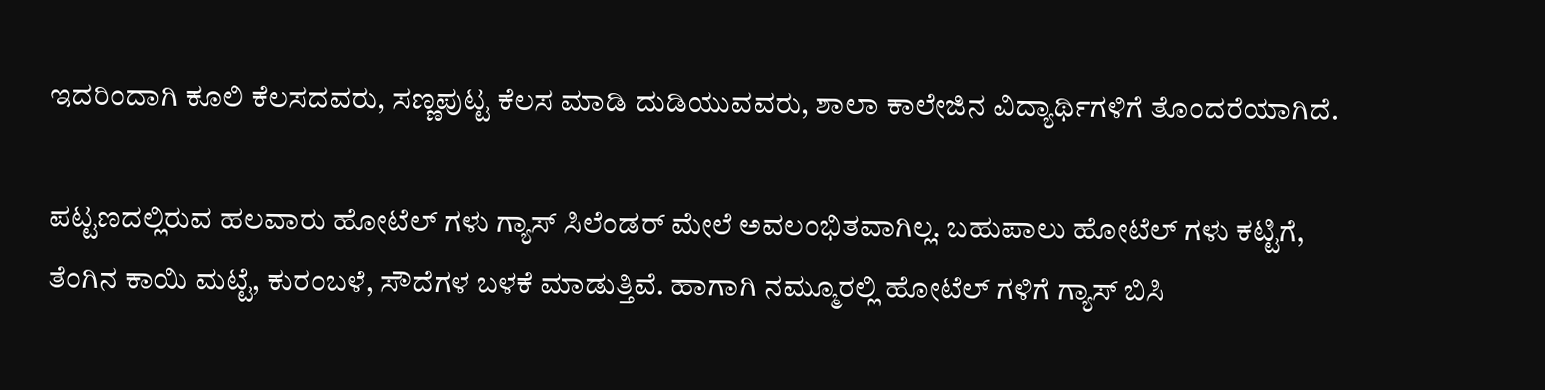ಇದರಿಂದಾಗಿ ಕೂಲಿ ಕೆಲಸದವರು, ಸಣ್ಣಪುಟ್ಟ ಕೆಲಸ ಮಾಡಿ ದುಡಿಯುವವರು, ಶಾಲಾ ಕಾಲೇಜಿನ ವಿದ್ಯಾರ್ಥಿಗಳಿಗೆ ತೊಂದರೆಯಾಗಿದೆ.

ಪಟ್ಟಣದಲ್ಲಿರುವ ಹಲವಾರು ಹೋಟೆಲ್ ಗಳು ಗ್ಯಾಸ್ ಸಿಲೆಂಡರ್ ಮೇಲೆ ಅವಲಂಭಿತವಾಗಿಲ್ಲ. ಬಹುಪಾಲು ಹೋಟೆಲ್ ಗಳು ಕಟ್ಟಿಗೆ, ತೆಂಗಿನ ಕಾಯಿ ಮಟ್ಟೆ, ಕುರಂಬಳೆ, ಸೌದೆಗಳ ಬಳಕೆ ಮಾಡುತ್ತಿವೆ. ಹಾಗಾಗಿ ನಮ್ಮೂರಲ್ಲಿ ಹೋಟೆಲ್ ಗಳಿಗೆ ಗ್ಯಾಸ್ ಬಿಸಿ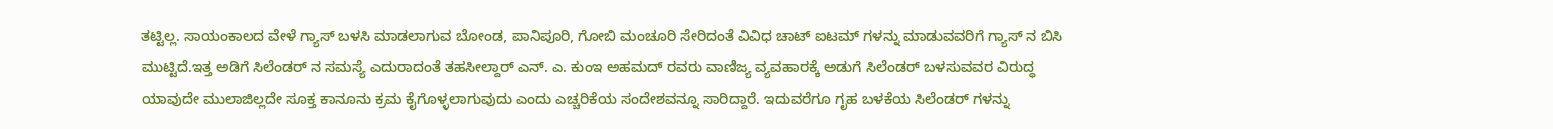ತಟ್ಟಿಲ್ಲ. ಸಾಯಂಕಾಲದ ವೇಳೆ ಗ್ಯಾಸ್ ಬಳಸಿ ಮಾಡಲಾಗುವ ಬೋಂಡ, ಪಾನಿಪೂರಿ, ಗೋಬಿ ಮಂಚೂರಿ ಸೇರಿದಂತೆ ವಿವಿಧ ಚಾಟ್ ಐಟಮ್ ಗಳನ್ನು ಮಾಡುವವರಿಗೆ ಗ್ಯಾಸ್ ನ ಬಿಸಿ ಮುಟ್ಟಿದೆ.ಇತ್ತ ಅಡಿಗೆ ಸಿಲೆಂಡರ್ ನ ಸಮಸ್ಯೆ ಎದುರಾದಂತೆ ತಹಸೀಲ್ದಾರ್ ಎನ್. ಎ. ಕುಂಇ ಅಹಮದ್ ರವರು ವಾಣಿಜ್ಯ ವ್ಯವಹಾರಕ್ಕೆ ಅಡುಗೆ ಸಿಲೆಂಡರ್ ಬಳಸುವವರ ವಿರುದ್ಧ ಯಾವುದೇ ಮುಲಾಜಿಲ್ಲದೇ ಸೂಕ್ತ ಕಾನೂನು ಕ್ರಮ ಕೈಗೊಳ್ಳಲಾಗುವುದು ಎಂದು ಎಚ್ಚರಿಕೆಯ ಸಂದೇಶವನ್ನೂ ಸಾರಿದ್ದಾರೆ. ಇದುವರೆಗೂ ಗೃಹ ಬಳಕೆಯ ಸಿಲೆಂಡರ್ ಗಳನ್ನು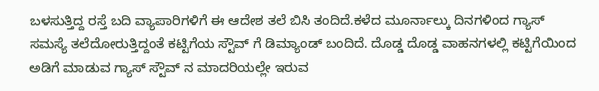ಬಳಸುತ್ತಿದ್ದ ರಸ್ತೆ ಬದಿ ವ್ಯಾಪಾರಿಗಳಿಗೆ ಈ ಆದೇಶ ತಲೆ ಬಿಸಿ ತಂದಿದೆ.ಕಳೆದ ಮೂರ್ನಾಲ್ಕು ದಿನಗಳಿಂದ ಗ್ಯಾಸ್ ಸಮಸ್ಯೆ ತಲೆದೋರುತ್ತಿದ್ದಂತೆ ಕಟ್ಟಿಗೆಯ ಸ್ಟೌವ್ ಗೆ ಡಿಮ್ಯಾಂಡ್ ಬಂದಿದೆ. ದೊಡ್ಡ ದೊಡ್ಡ ವಾಹನಗಳಲ್ಲಿ ಕಟ್ಟಿಗೆಯಿಂದ ಅಡಿಗೆ ಮಾಡುವ ಗ್ಯಾಸ್ ಸ್ಟೌವ್ ನ ಮಾದರಿಯಲ್ಲೇ ಇರುವ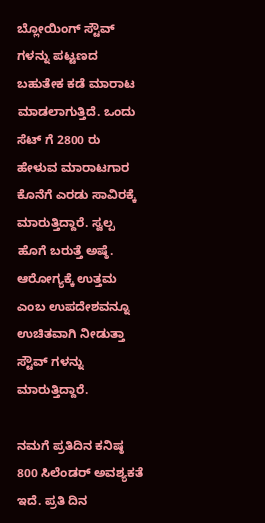ಬ್ಲೋಯಿಂಗ್ ಸ್ಟೌವ್ ಗಳನ್ನು ಪಟ್ಟಣದ ಬಹುತೇಕ ಕಡೆ ಮಾರಾಟ ಮಾಡಲಾಗುತ್ತಿದೆ. ಒಂದು ಸೆಟ್ ಗೆ 2800 ರು ಹೇಳುವ ಮಾರಾಟಗಾರ ಕೊನೆಗೆ ಎರಡು ಸಾವಿರಕ್ಕೆ ಮಾರುತ್ತಿದ್ದಾರೆ. ಸ್ವಲ್ಪ ಹೊಗೆ ಬರುತ್ತೆ ಅಷ್ಠೆ. ಆರೋಗ್ಯಕ್ಕೆ ಉತ್ತಮ ಎಂಬ ಉಪದೇಶವನ್ನೂ ಉಚಿತವಾಗಿ ನೀಡುತ್ತಾ ಸ್ಟೌವ್ ಗಳನ್ನು ಮಾರುತ್ತಿದ್ದಾರೆ.

ನಮಗೆ ಪ್ರತಿದಿನ ಕನಿಷ್ಠ 800 ಸಿಲೆಂಡರ್ ಅವಶ್ಯಕತೆ ಇದೆ. ಪ್ರತಿ ದಿನ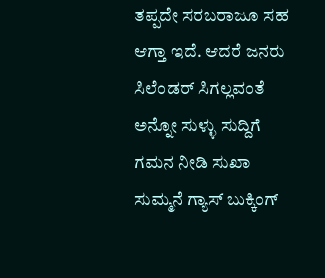ತಪ್ಪದೇ ಸರಬರಾಜೂ ಸಹ ಆಗ್ತಾ ಇದೆ. ಆದರೆ ಜನರು ಸಿಲೆಂಡರ್ ಸಿಗಲ್ಲವಂತೆ ಅನ್ನೋ ಸುಳ್ಳು ಸುದ್ದಿಗೆ ಗಮನ ನೀಡಿ ಸುಖಾ ಸುಮ್ಮನೆ ಗ್ಯಾಸ್ ಬುಕ್ಕಿಂಗ್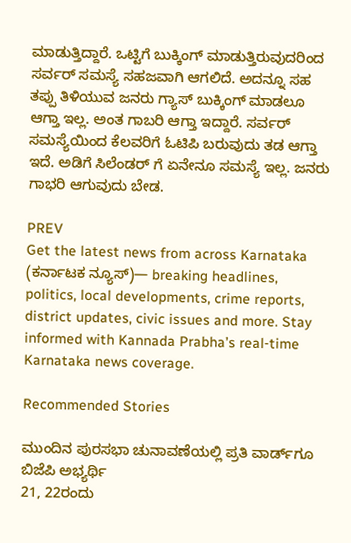ಮಾಡುತ್ತಿದ್ದಾರೆ. ಒಟ್ಟಿಗೆ ಬುಕ್ಕಿಂಗ್ ಮಾಡುತ್ತಿರುವುದರಿಂದ ಸರ್ವರ್ ಸಮಸ್ಯೆ ಸಹಜವಾಗಿ ಆಗಲಿದೆ. ಅದನ್ನೂ ಸಹ ತಪ್ಪು ತಿಳಿಯುವ ಜನರು ಗ್ಯಾಸ್ ಬುಕ್ಕಿಂಗ್ ಮಾಡಲೂ ಆಗ್ತಾ ಇಲ್ಲ. ಅಂತ ಗಾಬರಿ ಆಗ್ತಾ ಇದ್ದಾರೆ. ಸರ್ವರ್ ಸಮಸ್ಯೆಯಿಂದ ಕೆಲವರಿಗೆ ಓಟಿಪಿ ಬರುವುದು ತಡ ಆಗ್ತಾ ಇದೆ. ಅಡಿಗೆ ಸಿಲೆಂಡರ್ ಗೆ ಏನೇನೂ ಸಮಸ್ಯೆ ಇಲ್ಲ. ಜನರು ಗಾಭರಿ ಆಗುವುದು ಬೇಡ.

PREV
Get the latest news from across Karnataka (ಕರ್ನಾಟಕ ನ್ಯೂಸ್)— breaking headlines, politics, local developments, crime reports, district updates, civic issues and more. Stay informed with Kannada Prabha’s real‑time Karnataka news coverage.

Recommended Stories

ಮುಂದಿನ ಪುರಸಭಾ ಚುನಾವಣೆಯಲ್ಲಿ ಪ್ರತಿ ವಾರ್ಡ್‌ಗೂ ಬಿಜೆಪಿ ಅಭ್ಯರ್ಥಿ
21, 22ರಂದು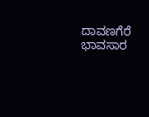ದಾವಣಗೆರೆ ಭಾವಸಾರ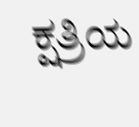ಕ್ಷತ್ರಿಯ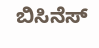ಬಿಸಿನೆಸ್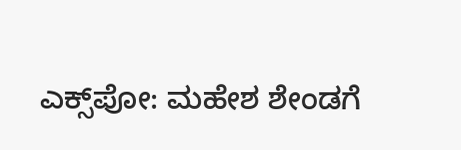ಎಕ್ಸ್‌ಪೋ: ಮಹೇಶ ಶೇಂಡಗೆ